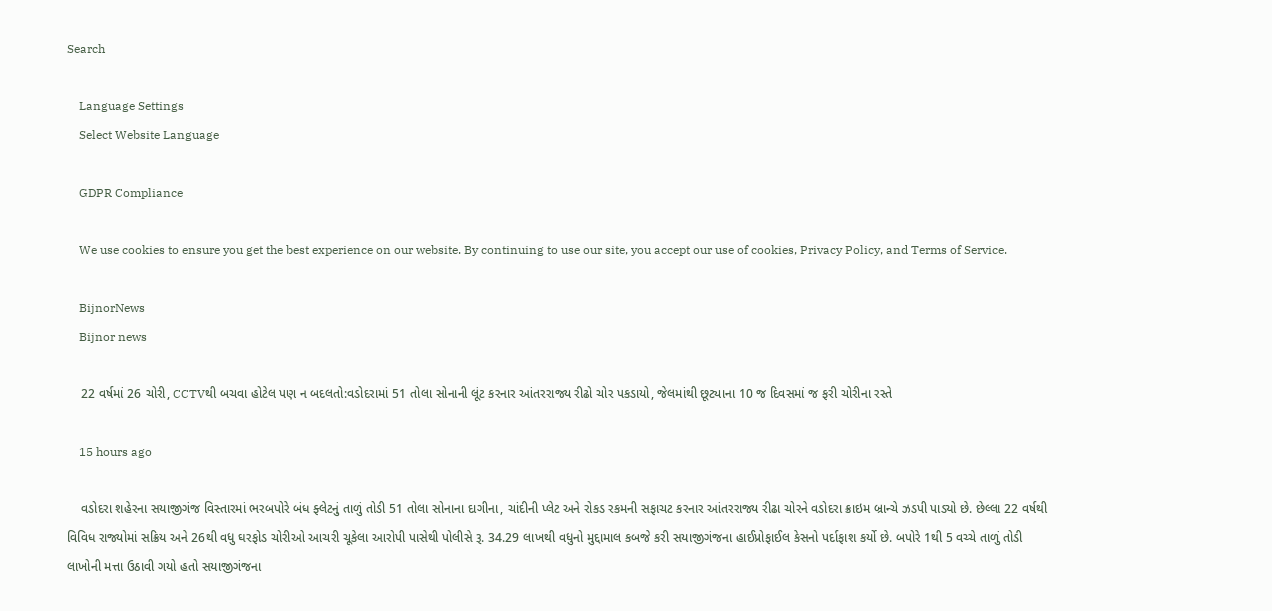Search

    Language Settings
    Select Website Language

    GDPR Compliance

    We use cookies to ensure you get the best experience on our website. By continuing to use our site, you accept our use of cookies, Privacy Policy, and Terms of Service.

    BijnorNews
    Bijnor news

    22 વર્ષમાં 26 ચોરી, CCTVથી બચવા હોટેલ પણ ન બદલતો:વડોદરામાં 51 તોલા સોનાની લૂંટ કરનાર આંતરરાજ્ય રીઢો ચોર પકડાયો, જેલમાંથી છૂટ્યાના 10 જ દિવસમાં જ ફરી ચોરીના રસ્તે

    15 hours ago

    વડોદરા શહેરના સયાજીગંજ વિસ્તારમાં ભરબપોરે બંધ ફ્લેટનું તાળું તોડી 51 તોલા સોનાના દાગીના, ચાંદીની પ્લેટ અને રોકડ રકમની સફાચટ કરનાર આંતરરાજ્ય રીઢા ચોરને વડોદરા ક્રાઇમ બ્રાન્ચે ઝડપી પાડ્યો છે. છેલ્લા 22 વર્ષથી વિવિધ રાજ્યોમાં સક્રિય અને 26થી વધુ ઘરફોડ ચોરીઓ આચરી ચૂકેલા આરોપી પાસેથી પોલીસે રૂ. 34.29 લાખથી વધુનો મુદ્દામાલ કબજે કરી સયાજીગંજના હાઈપ્રોફાઈલ કેસનો પર્દાફાશ કર્યો છે. બપોરે 1થી 5 વચ્ચે તાળું તોડી લાખોની મત્તા ઉઠાવી ગયો હતો સયાજીગંજના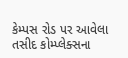કેમ્પસ રોડ પર આવેલા તસીદ કોમ્પ્લેક્સના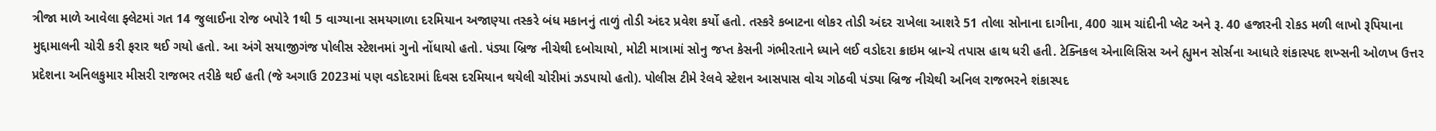ત્રીજા માળે આવેલા ફ્લેટમાં ગત 14 જુલાઈના રોજ બપોરે 1થી 5 વાગ્યાના સમયગાળા દરમિયાન અજાણ્યા તસ્કરે બંધ મકાનનું તાળું તોડી અંદર પ્રવેશ કર્યો હતો. તસ્કરે કબાટના લોકર તોડી અંદર રાખેલા આશરે 51 તોલા સોનાના દાગીના, 400 ગ્રામ ચાંદીની પ્લેટ અને રૂ. 40 હજારની રોકડ મળી લાખો રૂપિયાના મુદ્દામાલની ચોરી કરી ફરાર થઈ ગયો હતો. આ અંગે સયાજીગંજ પોલીસ સ્ટેશનમાં ગુનો નોંધાયો હતો. પંડ્યા બ્રિજ નીચેથી દબોચાયો, મોટી માત્રામાં સોનુ જપ્ત કેસની ગંભીરતાને ધ્યાને લઈ વડોદરા ક્રાઇમ બ્રાન્ચે તપાસ હાથ ધરી હતી. ટેક્નિકલ એનાલિસિસ અને હ્યુમન સોર્સના આધારે શંકાસ્પદ શખ્સની ઓળખ ઉત્તર પ્રદેશના અનિલકુમાર મીસરી રાજભર તરીકે થઈ હતી (જે અગાઉ 2023માં પણ વડોદરામાં દિવસ દરમિયાન થયેલી ચોરીમાં ઝડપાયો હતો). પોલીસ ટીમે રેલવે સ્ટેશન આસપાસ વોચ ગોઠવી પંડ્યા બ્રિજ નીચેથી અનિલ રાજભરને શંકાસ્પદ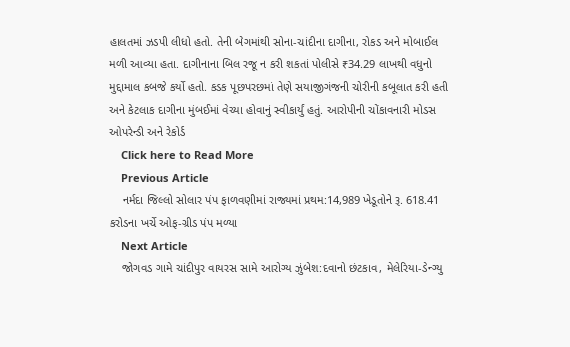હાલતમાં ઝડપી લીધો હતો. તેની બેગમાંથી સોના-ચાંદીના દાગીના, રોકડ અને મોબાઈલ મળી આવ્યા હતા. દાગીનાના બિલ રજૂ ન કરી શકતાં પોલીસે ₹34.29 લાખથી વધુનો મુદ્દામાલ કબજે કર્યો હતો. કડક પૂછપરછમાં તેણે સયાજીગંજની ચોરીની કબૂલાત કરી હતી અને કેટલાક દાગીના મુંબઈમાં વેચ્યા હોવાનું સ્વીકાર્યું હતું. આરોપીની ચોંકાવનારી મોડસ ઓપરેન્ડી અને રેકોર્ડ
    Click here to Read More
    Previous Article
    નર્મદા જિલ્લો સોલાર પંપ ફાળવણીમાં રાજ્યમાં પ્રથમ:14,989 ખેડૂતોને રૂ. 618.41 કરોડના ખર્ચે ઓફ-ગ્રીડ પંપ મળ્યા
    Next Article
    જોગવડ ગામે ચાંદીપુર વાયરસ સામે આરોગ્ય ઝુંબેશ:દવાનો છંટકાવ, મેલેરિયા-ડેન્ગ્યુ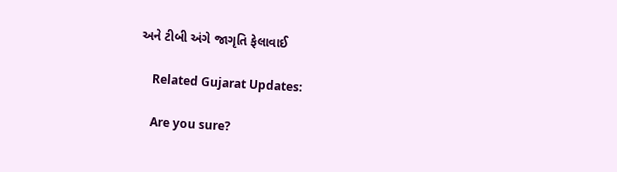અને ટીબી અંગે જાગૃતિ ફેલાવાઈ

    Related Gujarat Updates:

    Are you sure?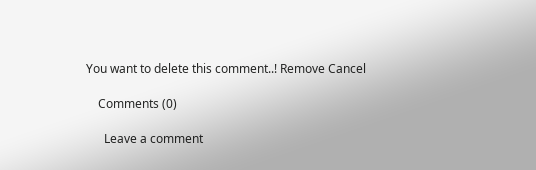You want to delete this comment..! Remove Cancel

    Comments (0)

      Leave a comment